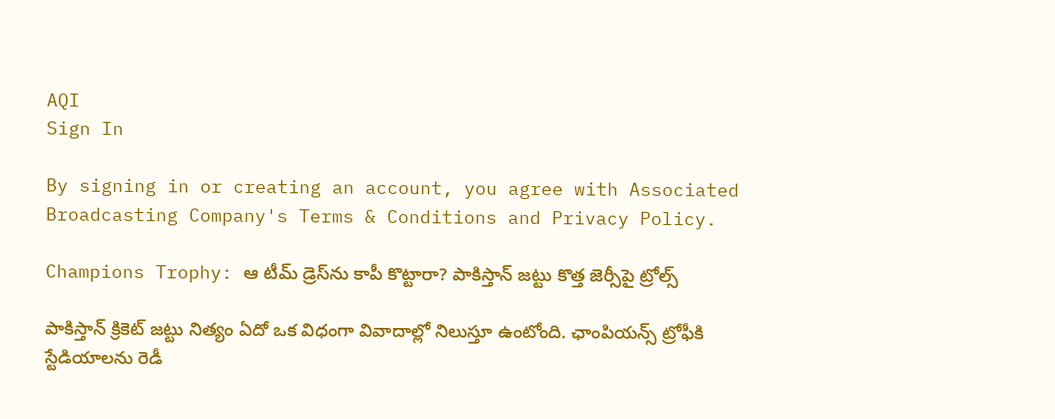AQI
Sign In

By signing in or creating an account, you agree with Associated Broadcasting Company's Terms & Conditions and Privacy Policy.

Champions Trophy: ఆ టీమ్‌ డ్రెస్‌ను కాపీ కొట్టారా? పాకిస్తాన్ జట్టు కొత్త జెర్సీపై ట్రోల్స్‌

పాకిస్తాన్ క్రికెట్ జట్టు నిత్యం ఏదో ఒక విధంగా వివాదాల్లో నిలుస్తూ ఉంటోంది. ఛాంపియన్స్ ట్రోఫీకి స్టేడియాలను రెడీ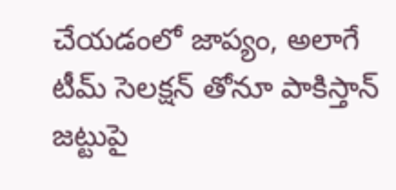చేయడంలో జాప్యం, అలాగే టీమ్ సెలక్షన్ తోనూ పాకిస్తాన్ జట్టుపై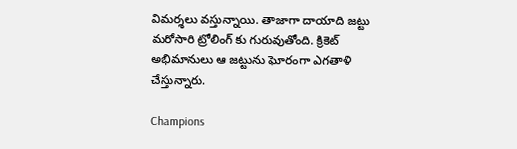విమర్శలు వస్తున్నాయి. తాజాగా దాయాది జట్టు మరోసారి ట్రోలింగ్ కు గురువుతోంది. క్రికెట్ అభిమానులు ఆ జట్టును ఘోరంగా ఎగతాళి చేస్తున్నారు.

Champions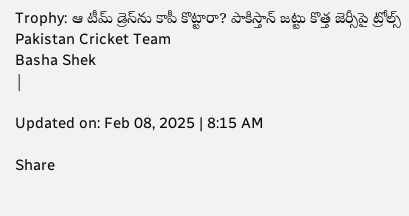Trophy: ఆ టీమ్‌ డ్రెస్‌ను కాపీ కొట్టారా? పాకిస్తాన్ జట్టు కొత్త జెర్సీపై ట్రోల్స్‌
Pakistan Cricket Team
Basha Shek
|

Updated on: Feb 08, 2025 | 8:15 AM

Share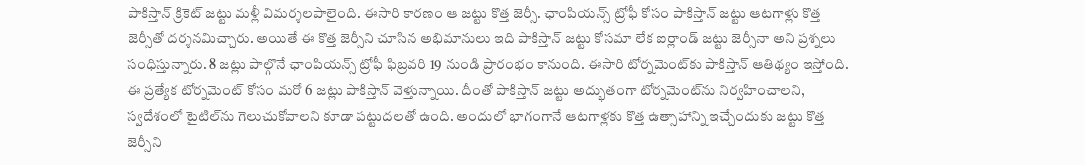పాకిస్తాన్ క్రికెట్ జట్టు మళ్లీ విమర్శలపాలైంది. ఈసారి కారణం ఆ జట్టు కొత్త జెర్సీ. ఛాంపియన్స్ ట్రోఫీ కోసం పాకిస్తాన్ జట్టు ఆటగాళ్లు కొత్త జెర్సీతో దర్శనమిచ్చారు. అయితే ఈ కొత్త జెర్సీని చూసిన అభిమానులు ఇది పాకిస్తాన్ జట్టు కోసమా లేక ఐర్లాండ్ జట్టు జెర్సీనా అని ప్రశ్నలు సంధిస్తున్నారు. 8 జట్లు పాల్గొనే ఛాంపియన్స్ ట్రోఫీ ఫిబ్రవరి 19 నుండి ప్రారంభం కానుంది. ఈసారి టోర్నమెంట్‌కు పాకిస్తాన్ ఆతిథ్యం ఇస్తోంది. ఈ ప్రత్యేక టోర్నమెంట్ కోసం మరో 6 జట్లు పాకిస్తాన్ వెళ్తున్నాయి. దీంతో పాకిస్తాన్ జట్టు అద్భుతంగా టోర్నమెంట్‌ను నిర్వహించాలని, స్వదేశంలో టైటిల్‌ను గెలుచుకోవాలని కూడా పట్టుదలతో ఉంది. అందులో భాగంగానే ఆటగాళ్లకు కొత్త ఉత్సాహాన్ని ఇచ్చేందుకు జట్టు కొత్త జెర్సీని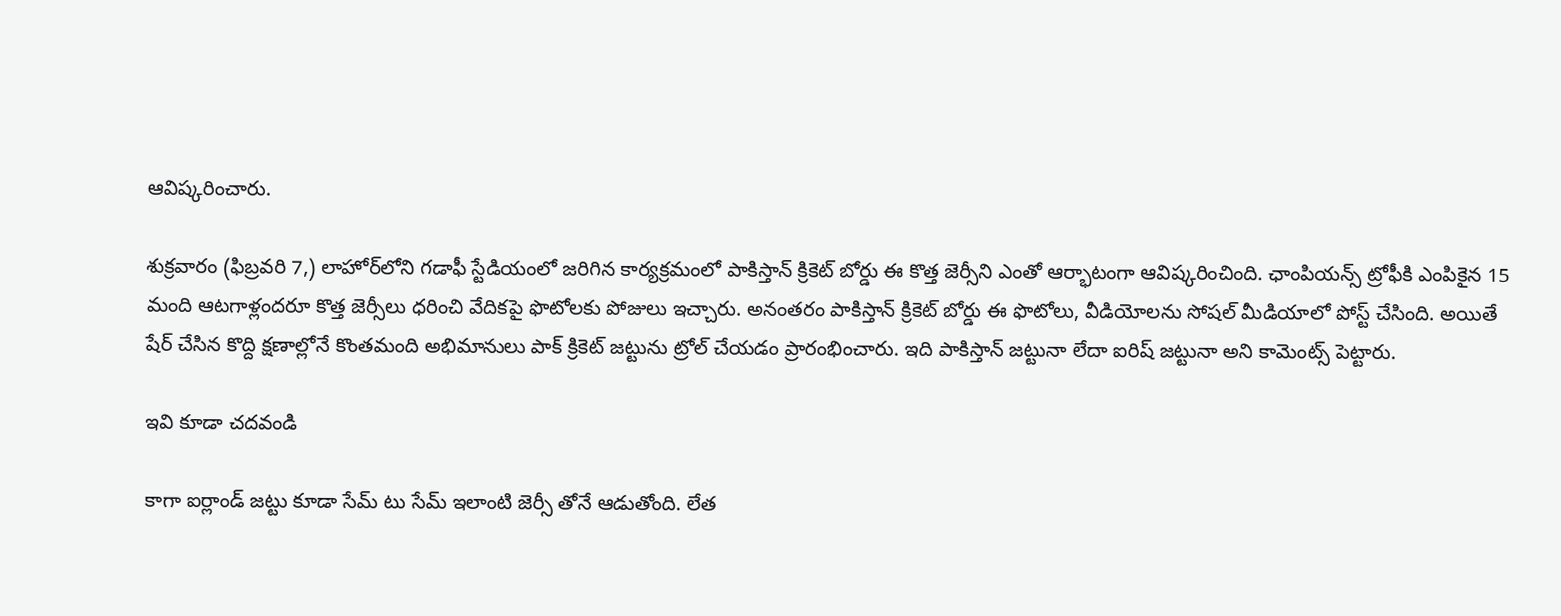ఆవిష్కరించారు.

శుక్రవారం (ఫిబ్రవరి 7,) లాహోర్‌లోని గడాఫీ స్టేడియంలో జరిగిన కార్యక్రమంలో పాకిస్తాన్ క్రికెట్ బోర్డు ఈ కొత్త జెర్సీని ఎంతో ఆర్భాటంగా ఆవిష్కరించింది. ఛాంపియన్స్ ట్రోఫీకి ఎంపికైన 15 మంది ఆటగాళ్లందరూ కొత్త జెర్సీలు ధరించి వేదికపై ఫొటోలకు పోజులు ఇచ్చారు. అనంతరం పాకిస్తాన్ క్రికెట్ బోర్డు ఈ ఫొటోలు, వీడియోలను సోషల్ మీడియాలో పోస్ట్ చేసింది. అయితే షేర్ చేసిన కొద్ది క్షణాల్లోనే కొంతమంది అభిమానులు పాక్ క్రికెట్ జట్టును ట్రోల్ చేయడం ప్రారంభించారు. ఇది పాకిస్తాన్ జట్టునా లేదా ఐరిష్ జట్టునా అని కామెంట్స్ పెట్టారు.

ఇవి కూడా చదవండి

కాగా ఐర్లాండ్ జట్టు కూడా సేమ్ టు సేమ్ ఇలాంటి జెర్సీ తోనే ఆడుతోంది. లేత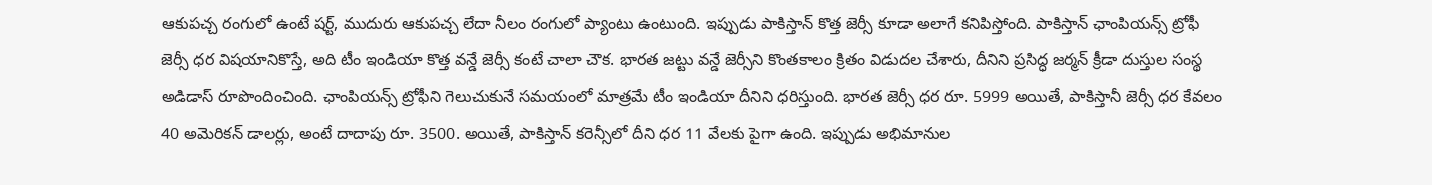ఆకుపచ్చ రంగులో ఉంటే షర్ట్, ముదురు ఆకుపచ్చ లేదా నీలం రంగులో ప్యాంటు ఉంటుంది. ఇప్పుడు పాకిస్తాన్ కొత్త జెర్సీ కూడా అలాగే కనిపిస్తోంది. పాకిస్తాన్ ఛాంపియన్స్ ట్రోఫీ జెర్సీ ధర విషయానికొస్తే, అది టీం ఇండియా కొత్త వన్డే జెర్సీ కంటే చాలా చౌక. భారత జట్టు వన్డే జెర్సీని కొంతకాలం క్రితం విడుదల చేశారు, దీనిని ప్రసిద్ధ జర్మన్ క్రీడా దుస్తుల సంస్థ అడిడాస్ రూపొందించింది. ఛాంపియన్స్ ట్రోఫీని గెలుచుకునే సమయంలో మాత్రమే టీం ఇండియా దీనిని ధరిస్తుంది. భారత జెర్సీ ధర రూ. 5999 అయితే, పాకిస్తానీ జెర్సీ ధర కేవలం 40 అమెరికన్ డాలర్లు, అంటే దాదాపు రూ. 3500. అయితే, పాకిస్తాన్ కరెన్సీలో దీని ధర 11 వేలకు పైగా ఉంది. ఇప్పుడు అభిమానుల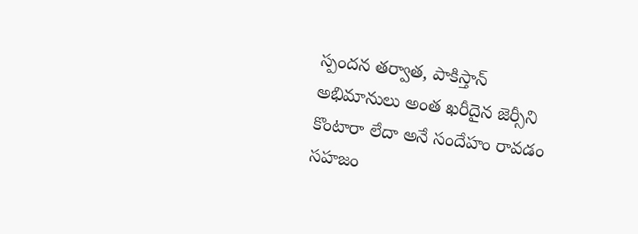స్పందన తర్వాత, పాకిస్తాన్ అభిమానులు అంత ఖరీదైన జెర్సీని కొంటారా లేదా అనే సందేహం రావడం సహజం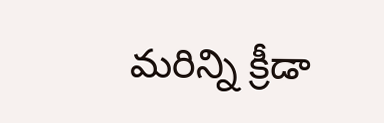మరిన్ని క్రీడా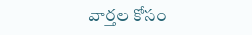వార్తల కోసం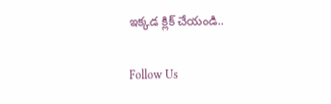ఇక్కడ క్లిక్ చేయండి..

Follow Us